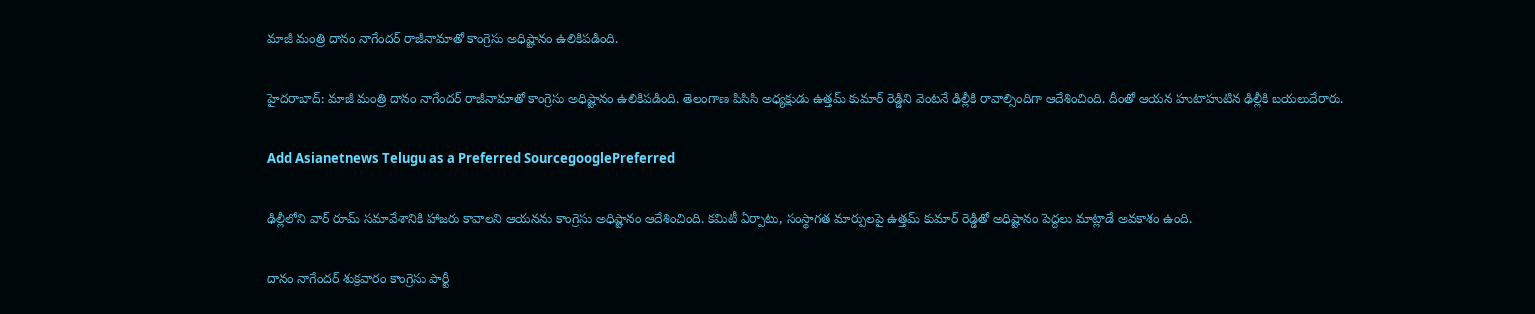మాజీ మంత్రి దానం నాగేందర్ రాజీనామాతో కాంగ్రెసు అధిష్టానం ఉలికిపడింది.

హైదరాబాద్: మాజీ మంత్రి దానం నాగేందర్ రాజీనామాతో కాంగ్రెసు అధిష్టానం ఉలికిపడింది. తెలంగాణ పిసిసి అధ్యక్షుడు ఉత్తమ్ కుమార్ రెడ్డిని వెంటనే ఢిల్లీకి రావాల్సిందిగా ఆదేశించింది. దీంతో ఆయన హుటాహుటిన ఢిల్లీకి బయలుదేరారు.

Add Asianetnews Telugu as a Preferred SourcegooglePreferred

ఢిల్లీలోని వార్ రూమ్ సమావేశానికి హాజరు కావాలని ఆయనను కాంగ్రెసు అధిష్టానం ఆదేశించింది. కమిటీ ఏర్పాటు, సంస్థాగత మార్పులపై ఉత్తమ్ కుమార్ రెడ్డితో అధిష్టానం పెద్దలు మాట్లాడే అవకాశం ఉంది.

దానం నాగేందర్ శుక్రవారం కాంగ్రెసు పార్టీ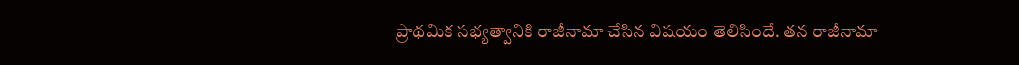ప్రాథమిక సభ్యత్వానికి రాజీనామా చేసిన విషయం తెలిసిందే. తన రాజీనామా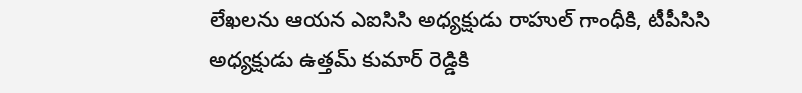లేఖలను ఆయన ఎఐసిసి అధ్యక్షుడు రాహుల్ గాంధీకి, టీపీసిసి అధ్యక్షుడు ఉత్తమ్ కుమార్ రెడ్డికి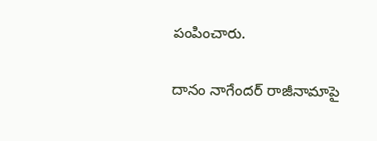పంపించారు.

దానం నాగేందర్ రాజీనామాపై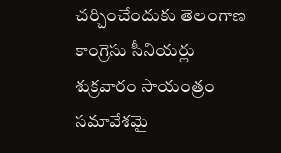చర్చించేందుకు తెలంగాణ కాంగ్రెసు సీనియర్లు శుక్రవారం సాయంత్రం సమావేశమై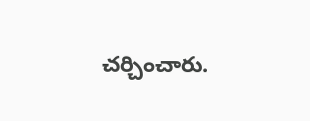చర్చించారు.